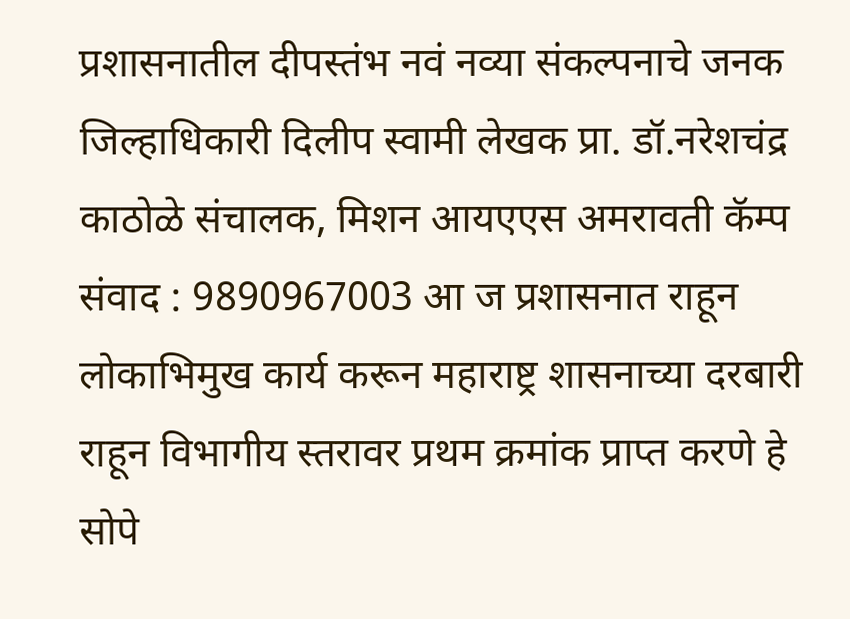प्रशासनातील दीपस्तंभ नवं नव्या संकल्पनाचे जनक जिल्हाधिकारी दिलीप स्वामी लेखक प्रा. डॉ.नरेशचंद्र काठोळे संचालक, मिशन आयएएस अमरावती कॅम्प संवाद : 9890967003 आ ज प्रशासनात राहून लोकाभिमुख कार्य करून महाराष्ट्र शासनाच्या दरबारी राहून विभागीय स्तरावर प्रथम क्रमांक प्राप्त करणे हे सोपे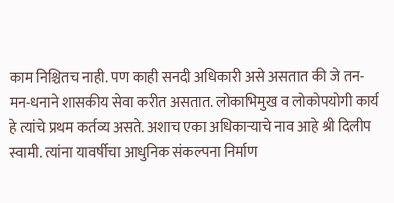काम निश्चितच नाही. पण काही सनदी अधिकारी असे असतात की जे तन-मन-धनाने शासकीय सेवा करीत असतात. लोकाभिमुख व लोकोपयोगी कार्य हे त्यांचे प्रथम कर्तव्य असते. अशाच एका अधिकाऱ्याचे नाव आहे श्री दिलीप स्वामी. त्यांना यावर्षीचा आधुनिक संकल्पना निर्माण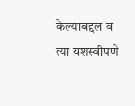केल्याबद्दल व त्या यशस्वीपणे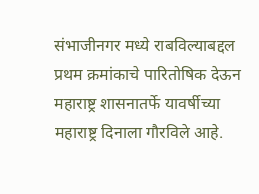संभाजीनगर मध्ये राबविल्याबद्दल प्रथम क्रमांकाचे पारितोषिक देऊन महाराष्ट्र शासनातर्फे यावर्षीच्या महाराष्ट्र दिनाला गौरविले आहे.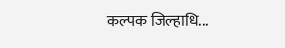कल्पक जिल्हाधि...